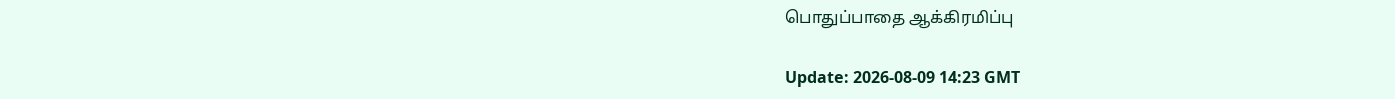பொதுப்பாதை ஆக்கிரமிப்பு

Update: 2026-08-09 14:23 GMT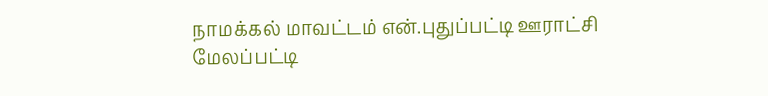நாமக்கல் மாவட்டம் என்.புதுப்பட்டி ஊராட்சி மேலப்பட்டி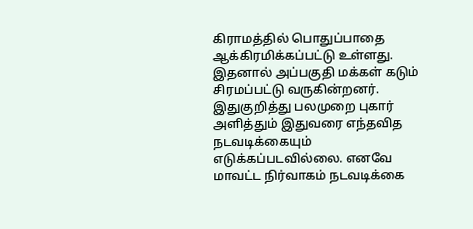கிராமத்தில் பொதுப்பாதை ஆக்கிரமிக்கப்பட்டு உள்ளது. இதனால் அப்பகுதி மக்கள் கடும் சிரமப்பட்டு வருகின்றனர். இதுகுறித்து பலமுறை புகார் அளித்தும் இதுவரை எந்தவித நடவடிக்கையும் எடுக்கப்படவில்லை. எனவே மாவட்ட நிர்வாகம் நடவடிக்கை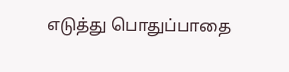எடுத்து பொதுப்பாதை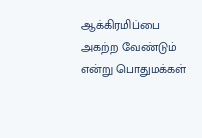ஆக்கிரமிப்பை அகற்ற வேண்டும் என்று பொதுமக்கள்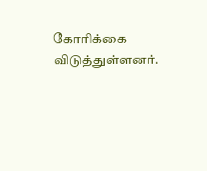கோரிக்கை விடுத்துள்ளனர்.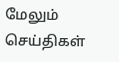மேலும் செய்திகள்